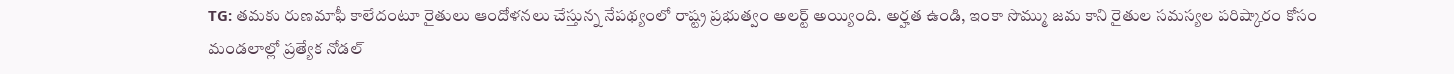TG: తమకు రుణమాఫీ కాలేదంటూ రైతులు ఆందోళనలు చేస్తున్న నేపథ్యంలో రాష్ట్ర ప్రభుత్వం అలర్ట్ అయ్యింది. అర్హత ఉండి, ఇంకా సొమ్ము జమ కాని రైతుల సమస్యల పరిష్కారం కోసం మండలాల్లో ప్రత్యేక నోడల్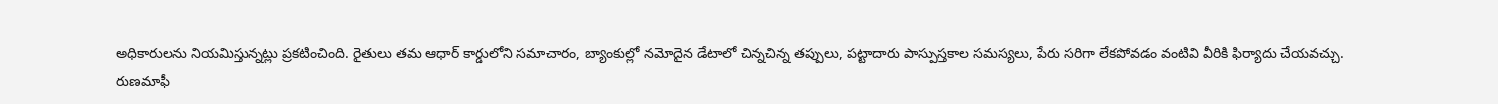అధికారులను నియమిస్తున్నట్లు ప్రకటించింది. రైతులు తమ ఆధార్ కార్డులోని సమాచారం, బ్యాంకుల్లో నమోదైన డేటాలో చిన్నచిన్న తప్పులు, పట్టాదారు పాస్పుస్తకాల సమస్యలు, పేరు సరిగా లేకపోవడం వంటివి వీరికి ఫిర్యాదు చేయవచ్చు.
రుణమాఫీ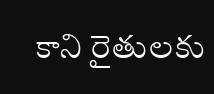కాని రైతులకు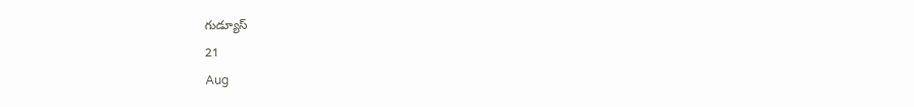గుడ్యూస్
21
Aug